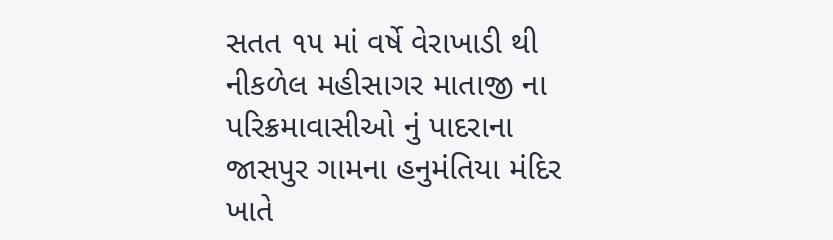સતત ૧૫ માં વર્ષે વેરાખાડી થી નીકળેલ મહીસાગર માતાજી ના પરિક્રમાવાસીઓ નું પાદરાના જાસપુર ગામના હનુમંતિયા મંદિર ખાતે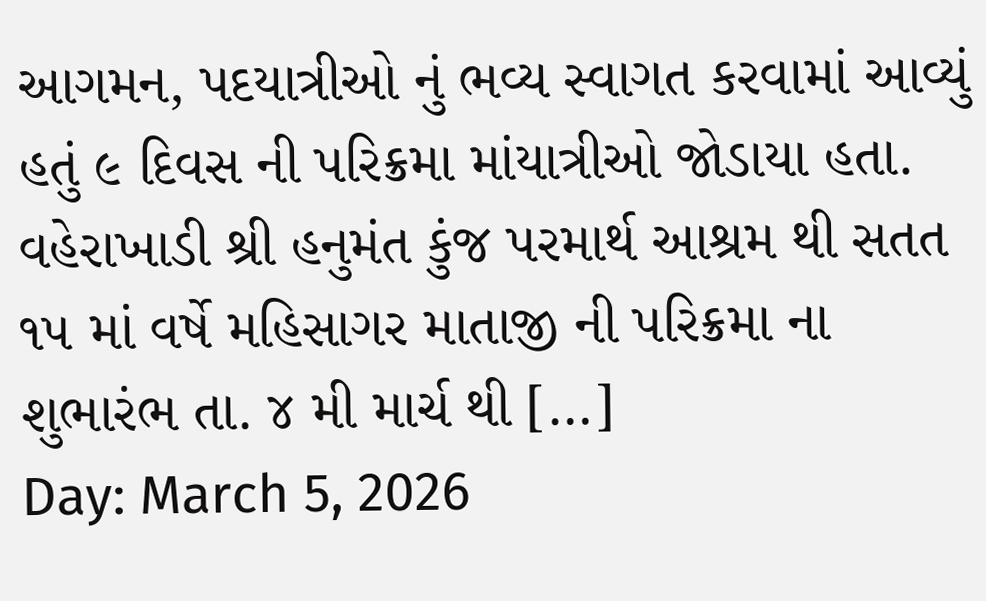આગમન, પદયાત્રીઓ નું ભવ્ય સ્વાગત કરવામાં આવ્યું હતું ૯ દિવસ ની પરિક્રમા માંયાત્રીઓ જોડાયા હતા. વહેરાખાડી શ્રી હનુમંત કુંજ પરમાર્થ આશ્રમ થી સતત ૧૫ માં વર્ષે મહિસાગર માતાજી ની પરિક્રમા ના શુભારંભ તા. ૪ મી માર્ચ થી […]
Day: March 5, 2026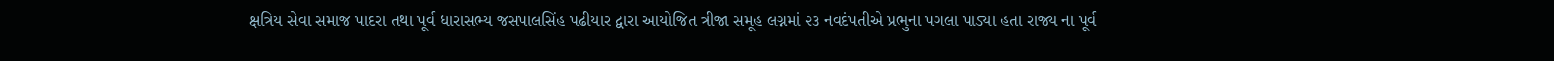ક્ષત્રિય સેવા સમાજ પાદરા તથા પૂર્વ ધારાસભ્ય જસપાલસિંહ પઢીયાર દ્વારા આયોજિત ત્રીજા સમૂહ લગ્નમાં ૨૩ નવદંપતીએ પ્રભુના પગલા પાડ્યા હતા રાજ્ય ના પૂર્વ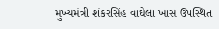મુખ્યમંત્રી શંકરસિંહ વાઘેલા ખાસ ઉપસ્થિત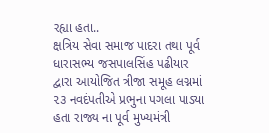રહ્યા હતા..
ક્ષત્રિય સેવા સમાજ પાદરા તથા પૂર્વ ધારાસભ્ય જસપાલસિંહ પઢીયાર દ્વારા આયોજિત ત્રીજા સમૂહ લગ્નમાં ૨૩ નવદંપતીએ પ્રભુના પગલા પાડ્યા હતા રાજ્ય ના પૂર્વ મુખ્યમંત્રી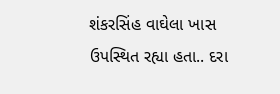શંકરસિંહ વાઘેલા ખાસ ઉપસ્થિત રહ્યા હતા.. દરા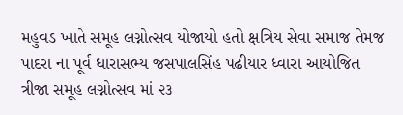મહુવડ ખાતે સમૂહ લગ્નોત્સવ યોજાયો હતો ક્ષત્રિય સેવા સમાજ તેમજ પાદરા ના પૂર્વ ધારાસભ્ય જસપાલસિંહ પઢીયાર ધ્વારા આયોજિત ત્રીજા સમૂહ લગ્નોત્સવ માં ૨૩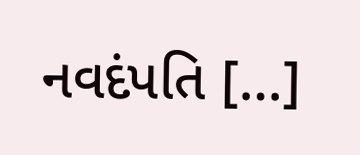નવદંપતિ […]